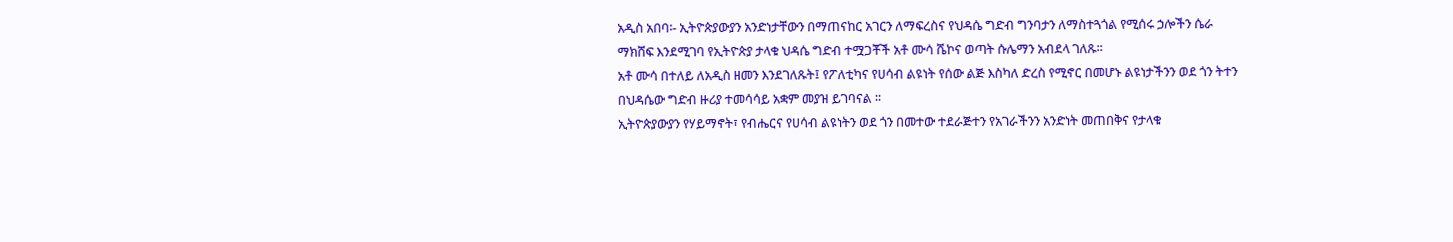አዲስ አበባ፡- ኢትዮጵያውያን አንድነታቸውን በማጠናከር አገርን ለማፍረስና የህዳሴ ግድብ ግንባታን ለማስተጓጎል የሚሰሩ ኃሎችን ሴራ ማክሸፍ እንደሚገባ የኢትዮጵያ ታላቁ ህዳሴ ግድብ ተሟጋቾች አቶ ሙሳ ሼኮና ወጣት ሱሌማን አብደላ ገለጹ፡፡
አቶ ሙሳ በተለይ ለአዲስ ዘመን እንደገለጹት፤ የፖለቲካና የሀሳብ ልዩነት የሰው ልጅ እስካለ ድረስ የሚኖር በመሆኑ ልዩነታችንን ወደ ጎን ትተን በህዳሴው ግድብ ዙሪያ ተመሳሳይ አቋም መያዝ ይገባናል ፡፡
ኢትዮጵያውያን የሃይማኖት፣ የብሔርና የሀሳብ ልዩነትን ወደ ጎን በመተው ተደራጅተን የአገራችንን አንድነት መጠበቅና የታላቁ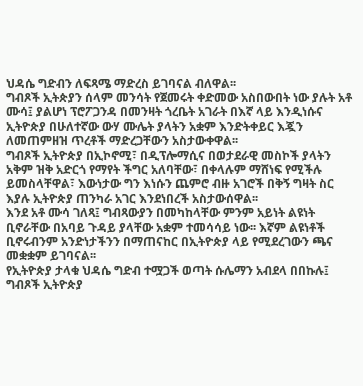ህዳሴ ግድብን ለፍጻሜ ማድረስ ይገባናል ብለዋል፡፡
ግብጾች ኢትጵያን ሰላም መንሳት የጀመሩት ቀድመው አስበውበት ነው ያሉት አቶ ሙሳ፤ ያልሆነ ፕሮፖጋንዳ በመንዛት ጎረቤት አገራት በእኛ ላይ እንዲነሱና ኢትዮጵያ በሁለተኛው ውሃ ሙሌት ያላትን አቋም እንድትቀይር እጇን ለመጠምዘዝ ጥረቶች ማድረጋቸውን አስታውቀዋል፡፡
ግብጾች ኢትዮጵያ በኢኮኖሚ፣ በዲፕሎማሲና በወታደራዊ መስኮች ያላትን አቅም ዝቅ አድርጎ የማየት ችግር አለባቸው፣ በቀላሉም ማሸነፍ የሚችሉ ይመስላቸዋል፣ እውነታው ግን እነሱን ጨምሮ ብዙ አገሮች በቅኝ ግዛት ስር እያሉ ኢትዮጵያ ጠንካራ አገር እንደነበረች አስታውሰዋል፡፡
እንደ አቶ ሙሳ ገለጻ፤ ግብጻውያን በመካከላቸው ምንም አይነት ልዩነት ቢኖራቸው በአባይ ጉዳይ ያላቸው አቋም ተመሳሳይ ነው፡፡ እኛም ልዩነቶች ቢኖሩብንም አንድነታችንን በማጠናከር በኢትዮጵያ ላይ የሚደረገውን ጫና መቋቋም ይገባናል፡፡
የኢትዮጵያ ታላቁ ህዳሴ ግድብ ተሟጋች ወጣት ሱሌማን አብደላ በበኩሉ፤ ግብጾች ኢትዮጵያ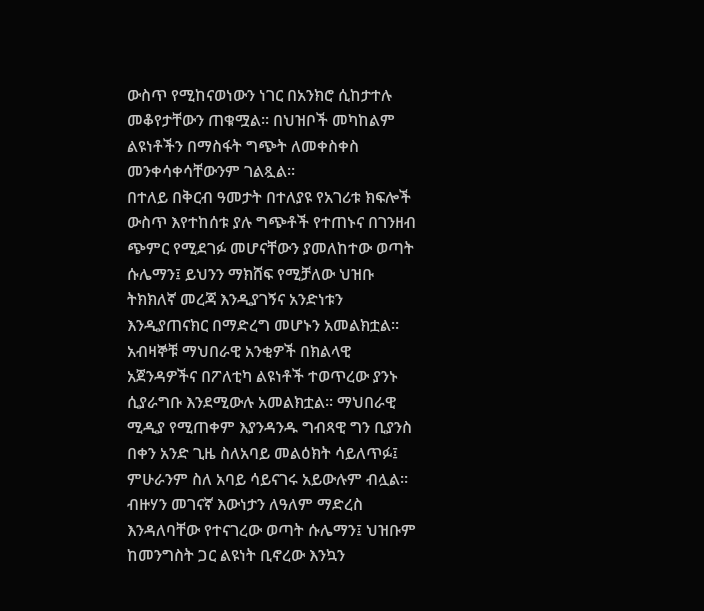ውስጥ የሚከናወነውን ነገር በአንክሮ ሲከታተሉ መቆየታቸውን ጠቁሟል፡፡ በህዝቦች መካከልም ልዩነቶችን በማስፋት ግጭት ለመቀስቀስ መንቀሳቀሳቸውንም ገልጿል፡፡
በተለይ በቅርብ ዓመታት በተለያዩ የአገሪቱ ክፍሎች ውስጥ እየተከሰቱ ያሉ ግጭቶች የተጠኑና በገንዘብ ጭምር የሚደገፉ መሆናቸውን ያመለከተው ወጣት ሱሌማን፤ ይህንን ማክሸፍ የሚቻለው ህዝቡ ትክክለኛ መረጃ እንዲያገኝና አንድነቱን እንዲያጠናክር በማድረግ መሆኑን አመልክቷል፡፡
አብዛኞቹ ማህበራዊ አንቂዎች በክልላዊ አጀንዳዎችና በፖለቲካ ልዩነቶች ተወጥረው ያንኑ ሲያራግቡ እንደሚውሉ አመልክቷል፡፡ ማህበራዊ ሚዲያ የሚጠቀም እያንዳንዱ ግብጻዊ ግን ቢያንስ በቀን አንድ ጊዜ ስለአባይ መልዕክት ሳይለጥፉ፤ ምሁራንም ስለ አባይ ሳይናገሩ አይውሉም ብሏል፡፡
ብዙሃን መገናኛ እውነታን ለዓለም ማድረስ እንዳለባቸው የተናገረው ወጣት ሱሌማን፤ ህዝቡም ከመንግስት ጋር ልዩነት ቢኖረው እንኳን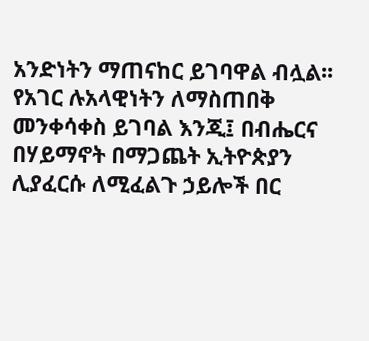አንድነትን ማጠናከር ይገባዋል ብሏል፡፡ የአገር ሉአላዊነትን ለማስጠበቅ መንቀሳቀስ ይገባል እንጂ፤ በብሔርና በሃይማኖት በማጋጨት ኢትዮጵያን ሊያፈርሱ ለሚፈልጉ ኃይሎች በር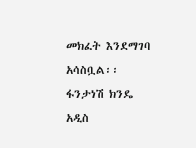መክፈት እንደማገባ አሳስቧል፡፡
ፋንታነሽ ክንዴ
አዲስ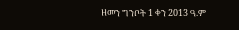ዘመን ግንቦት 1 ቀን 2013 ዓ.ም